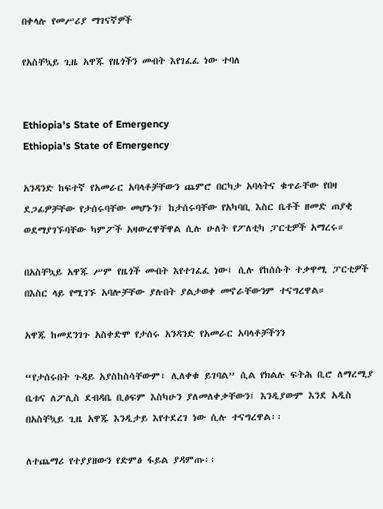በቀላሉ የመሥሪያ ማገናኛዎች

የአስቸኳይ ጊዜ አዋጁ የዜጎችን መብት እየገፈፈ ነው ተባለ


Ethiopia's State of Emergency
Ethiopia's State of Emergency

አንዳንድ ከፍተኛ የአመራር አባላቶቻቸውን ጨምሮ በርካታ አባላትና ቁጥራቸው የበዛ ደጋፊዎቻቸው የታሰሩባቸው መሆኑን፤ ከታሰሩባቸው የአካባቢ እስር ቤቶች ዘመድ ጠያቂ ወደማያገኙባቸው ካምፖች አዛውረዋቸዋል ሲሉ ሁለት የፖለቲካ ፓርቲዎች አማረሩ።

በአስቸኳይ አዋጁ ሥም የዜጎች መብት እየተገፈፈ ነው፤ ሲሉ የከሰሱት ተቃዋሚ ፓርቲዎች በእስር ላይ የሚገኙ አባሎቻቸው ያሉበት ያልታወቀ መኖራቸውንም ተናግረዋል።

አዋጁ ከመደንገጉ አስቀድሞ የታሰሩ አንዳንድ የአመራር አባላቶቻችንን

“የታሰሩበት ጉዳይ አያስከስሳቸውም፣ ሊለቀቁ ይገባል” ሲል የክልሉ ፍትሕ ቢሮ ለማረሚያ ቤቱና ለፖሊስ ደብዳቤ ቢፅፍም እስካሁን ያለመለቀቃቸውን፤ እንዲያውም እንደ አዲስ በአስቸኳይ ጊዜ አዋጁ እንዲታይ እየተደረገ ነው ሲሉ ተናግረዋል፡፡

ለተጨማሪ የተያያዘውን የድምፅ ፋይል ያዳምጡ፡፡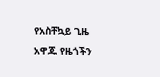የአስቸኳይ ጊዜ አዋጁ የዜጎችን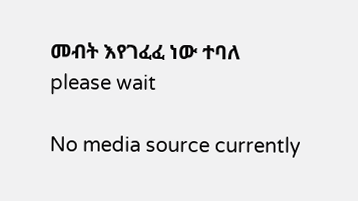መብት እየገፈፈ ነው ተባለ
please wait

No media source currently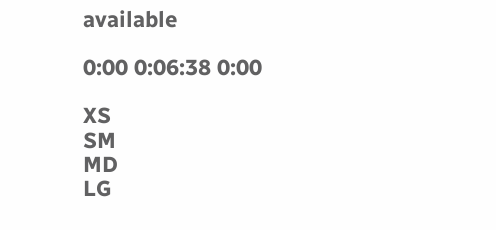available

0:00 0:06:38 0:00

XS
SM
MD
LG